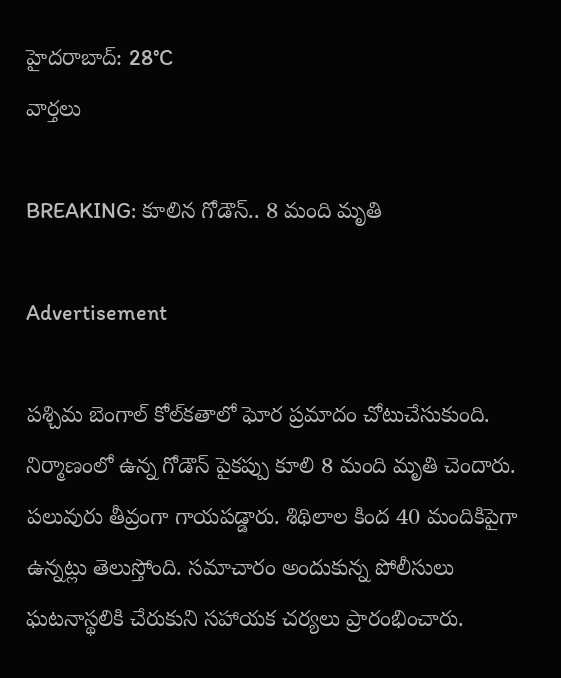హైదరాబాద్: 28°C
వార్తలు

BREAKING: కూలిన గోడౌన్.. 8 మంది మృతి

Advertisement

పశ్చిమ బెంగాల్ కోల్‌కతాలో ఘోర ప్రమాదం చోటుచేసుకుంది. నిర్మాణంలో ఉన్న గోడౌన్ పైకప్పు కూలి 8 మంది మృతి చెందారు. పలువురు తీవ్రంగా గాయపడ్డారు. శిథిలాల కింద 40 మందికిపైగా ఉన్నట్లు తెలుస్తోంది. సమాచారం అందుకున్న పోలీసులు ఘటనాస్థలికి చేరుకుని సహాయక చర్యలు ప్రారంభించారు.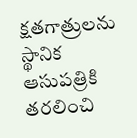క్షతగాత్రులను స్థానిక ఆసుపత్రికి తరలించి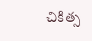చికిత్స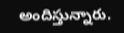అందిస్తున్నారు.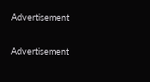Advertisement

Advertisement